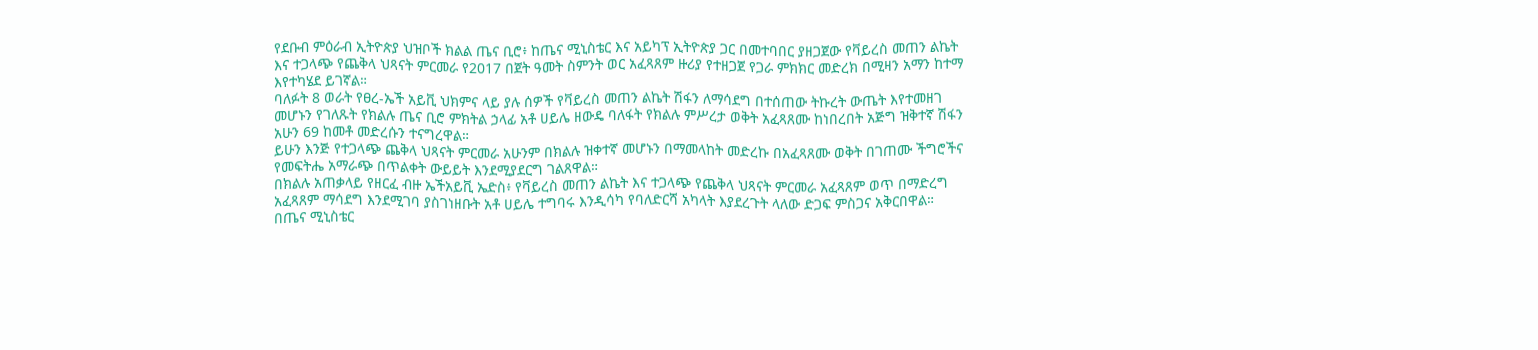የደቡብ ምዕራብ ኢትዮጵያ ህዝቦች ክልል ጤና ቢሮ፥ ከጤና ሚኒስቴር እና አይካፕ ኢትዮጵያ ጋር በመተባበር ያዘጋጀው የቫይረስ መጠን ልኬት እና ተጋላጭ የጨቅላ ህጻናት ምርመራ የ2017 በጀት ዓመት ስምንት ወር አፈጻጸም ዙሪያ የተዘጋጀ የጋራ ምክክር መድረክ በሚዛን አማን ከተማ እየተካሄደ ይገኛል።
ባለፉት 8 ወራት የፀረ-ኤች አይቪ ህክምና ላይ ያሉ ሰዎች የቫይረስ መጠን ልኬት ሽፋን ለማሳደግ በተሰጠው ትኩረት ውጤት እየተመዘገ መሆኑን የገለጹት የክልሉ ጤና ቢሮ ምክትል ኃላፊ አቶ ሀይሌ ዘውዴ ባለፋት የክልሉ ምሥረታ ወቅት አፈጻጸሙ ከነበረበት አጅግ ዝቅተኛ ሽፋን አሁን 69 ከመቶ መድረሱን ተናግረዋል።
ይሁን እንጅ የተጋላጭ ጨቅላ ህጻናት ምርመራ አሁንም በክልሉ ዝቀተኛ መሆኑን በማመላከት መድረኩ በአፈጻጸሙ ወቅት በገጠሙ ችግሮችና የመፍትሔ አማራጭ በጥልቀት ውይይት እንደሚያደርግ ገልጸዋል።
በክልሉ አጠቃላይ የዘርፈ ብዙ ኤችአይቪ ኤድስ፥ የቫይረስ መጠን ልኬት እና ተጋላጭ የጨቅላ ህጻናት ምርመራ አፈጻጸም ወጥ በማድረግ አፈጻጸም ማሳደግ እንደሚገባ ያስገነዘቡት አቶ ሀይሌ ተግባሩ እንዲሳካ የባለድርሻ አካላት እያደረጉት ላለው ድጋፍ ምስጋና አቅርበዋል።
በጤና ሚኒስቴር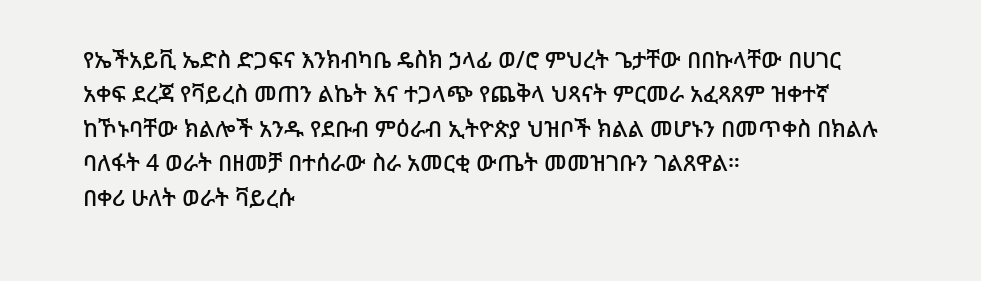የኤችአይቪ ኤድስ ድጋፍና እንክብካቤ ዴስክ ኃላፊ ወ/ሮ ምህረት ጌታቸው በበኩላቸው በሀገር አቀፍ ደረጃ የቫይረስ መጠን ልኬት እና ተጋላጭ የጨቅላ ህጻናት ምርመራ አፈጻጸም ዝቀተኛ ከኾኑባቸው ክልሎች አንዱ የደቡብ ምዕራብ ኢትዮጵያ ህዝቦች ክልል መሆኑን በመጥቀስ በክልሉ ባለፋት 4 ወራት በዘመቻ በተሰራው ስራ አመርቂ ውጤት መመዝገቡን ገልጸዋል።
በቀሪ ሁለት ወራት ቫይረሱ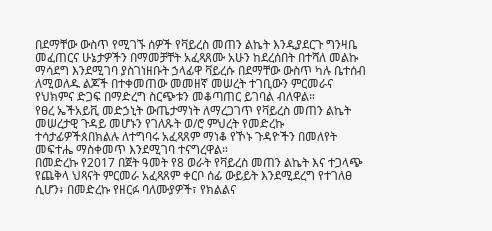በደማቸው ውስጥ የሚገኙ ሰዎች የቫይረስ መጠን ልኬት እንዲያደርጉ ግንዛቤ መፈጠርና ሁኔታዎችን በማመቻቸት አፈጻጸሙ አሁን ከደረሰበት በተሻለ መልኩ ማሳደግ እንደሚገባ ያስገነዘቡት ኃላፊዋ ቫይረሱ በደማቸው ውስጥ ካሉ ቤተሰብ ለሚወለዱ ልጆች በተቀመጠው መመዘኛ መሠረት ተገቢውን ምርመራና የህክምና ድጋፍ በማድረግ ስርጭቱን መቆጣጠር ይገባል ብለዋል።
የፀረ ኤችአይቪ መድኃኒት ውጤታማነት ለማረጋገጥ የቫይረስ መጠን ልኬት መሠረታዊ ጉዳይ መሆኑን የገለጹት ወ/ሮ ምህረት የመድረኩ ተሳታፊዎችጰበክልሉ ለተግባሩ አፈጻጸም ማነቆ የኾኑ ጉዳዮችን በመለየት መፍተሔ ማስቀመጥ እንደሚገባ ተናግረዋል።
በመድረኩ የ2017 በጀት ዓመት የ8 ወራት የቫይረስ መጠን ልኬት እና ተጋላጭ የጨቅላ ህጻናት ምርመራ አፈጻጸም ቀርቦ ሰፊ ውይይት እንደሚደረግ የተገለፀ ሲሆን፥ በመድረኩ የዘርፉ ባለሙያዎች፣ የክልልና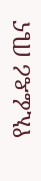የኢፌዴሪ ጤና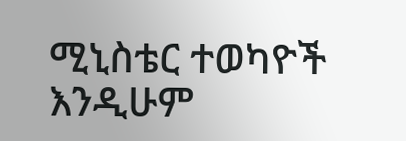ሚኒስቴር ተወካዮች
እንዲሁም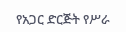የአጋር ድርጅት የሥራ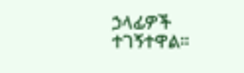ኃላፊዎች ተገኝተዋል።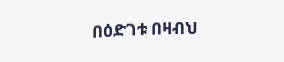በዕድገቱ በዛብህ